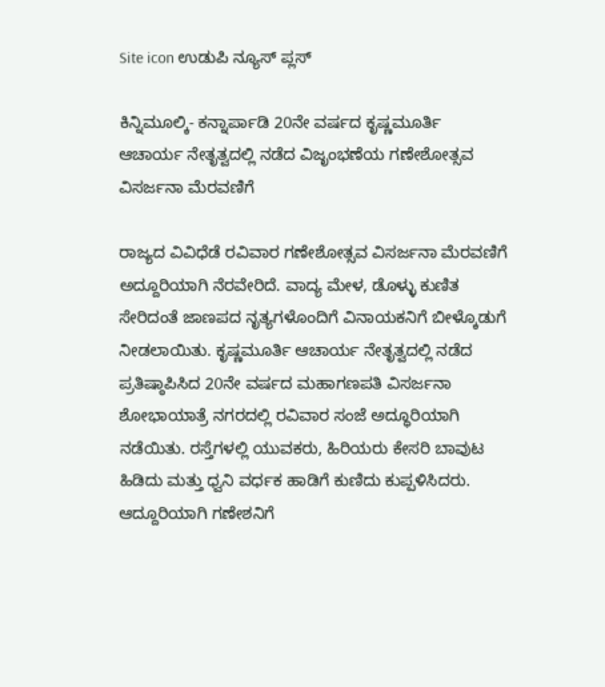Site icon ಉಡುಪಿ ನ್ಯೂಸ್ ಪ್ಲಸ್

ಕಿನ್ನಿಮೂಲ್ಕಿ- ಕನ್ನಾರ್ಪಾಡಿ 20ನೇ ವರ್ಷದ ಕೃಷ್ಣಮೂರ್ತಿ ಆಚಾರ್ಯ ನೇತೃತ್ವದಲ್ಲಿ ನಡೆದ ವಿಜೃಂಭಣೆಯ ಗಣೇಶೋತ್ಸವ ವಿಸರ್ಜನಾ ಮೆರವಣಿಗೆ

ರಾಜ್ಯದ ವಿವಿಧೆಡೆ ರವಿವಾರ ಗಣೇಶೋತ್ಸವ ವಿಸರ್ಜನಾ ಮೆರವಣಿಗೆ ಅದ್ದೂರಿಯಾಗಿ ನೆರವೇರಿದೆ. ವಾದ್ಯ ಮೇಳ, ಡೊಳ್ಳು ಕುಣಿತ ಸೇರಿದಂತೆ ಜಾಣಪದ ನೃತ್ಯಗಳೊಂದಿಗೆ ವಿನಾಯಕನಿಗೆ ಬೀಳ್ಕೊಡುಗೆ ನೀಡಲಾಯಿತು. ಕೃಷ್ಣಮೂರ್ತಿ ಆಚಾರ್ಯ ನೇತೃತ್ವದಲ್ಲಿ ನಡೆದ ಪ್ರತಿಷ್ಠಾಪಿಸಿದ 20ನೇ ವರ್ಷದ ಮಹಾಗಣಪತಿ ವಿಸರ್ಜನಾ ಶೋಭಾಯಾತ್ರೆ ನಗರದಲ್ಲಿ ರವಿವಾರ ಸಂಜೆ ಅದ್ಧೂರಿಯಾಗಿ ನಡೆಯಿತು. ರಸ್ತೆಗಳಲ್ಲಿ ಯುವಕರು, ಹಿರಿಯರು ಕೇಸರಿ ಬಾವುಟ ಹಿಡಿದು ಮತ್ತು ಧ್ವನಿ ವರ್ಧಕ ಹಾಡಿಗೆ ಕುಣಿದು ಕುಪ್ಪಳಿಸಿದರು. ಆದ್ದೂರಿಯಾಗಿ ಗಣೇಶನಿಗೆ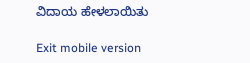ವಿದಾಯ ಹೇಳಲಾಯಿತು

Exit mobile version